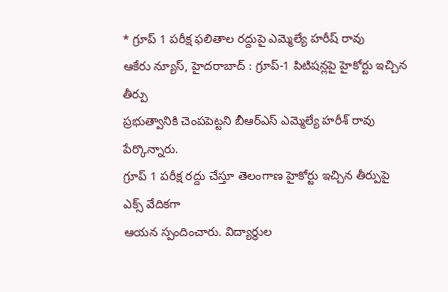* గ్రూప్ 1 పరీక్ష ఫలితాల రద్దుపై ఎమ్మెల్యే హరీష్ రావు
ఆకేరు న్యూస్, హైదరాబాద్ : గ్రూప్-1 పిటిషన్లపై హైకోర్టు ఇచ్చిన తీర్పు
ప్రభుత్వానికి చెంపపెట్టని బీఆర్ఎస్ ఎమ్మెల్యే హరీశ్ రావు పేర్కొన్నారు.
గ్రూప్ 1 పరీక్ష రద్దు చేస్తూ తెలంగాణ హైకోర్టు ఇచ్చిన తీర్పుపై ఎక్స్ వేదికగా
ఆయన స్పందించారు. విద్యార్థుల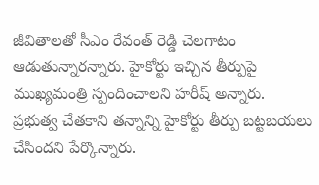జీవితాలతో సీఎం రేవంత్ రెడ్డి చెలగాటం
ఆడుతున్నారన్నారు. హైకోర్టు ఇచ్చిన తీర్పుపై ముఖ్యమంత్రి స్పందించాలని హరీష్ అన్నారు.
ప్రభుత్వ చేతకాని తన్నాన్ని హైకోర్టు తీర్పు బట్టబయలు చేసిందని పేర్కొన్నారు.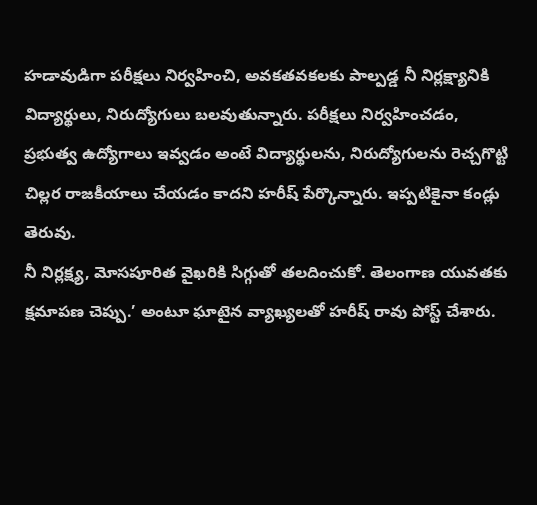హడావుడిగా పరీక్షలు నిర్వహించి, అవకతవకలకు పాల్పడ్డ నీ నిర్లక్ష్యానికి
విద్యార్థులు, నిరుద్యోగులు బలవుతున్నారు. పరీక్షలు నిర్వహించడం,
ప్రభుత్వ ఉద్యోగాలు ఇవ్వడం అంటే విద్యార్థులను, నిరుద్యోగులను రెచ్చగొట్టి
చిల్లర రాజకీయాలు చేయడం కాదని హరీష్ పేర్కొన్నారు. ఇప్పటికైనా కండ్లు తెరువు.
నీ నిర్లక్ష్య, మోసపూరిత వైఖరికి సిగ్గుతో తలదించుకో. తెలంగాణ యువతకు
క్షమాపణ చెప్పు.’ అంటూ ఘాటైన వ్యాఖ్యలతో హరీష్ రావు పోస్ట్ చేశారు.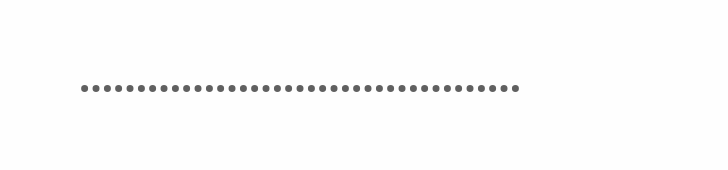…………………………………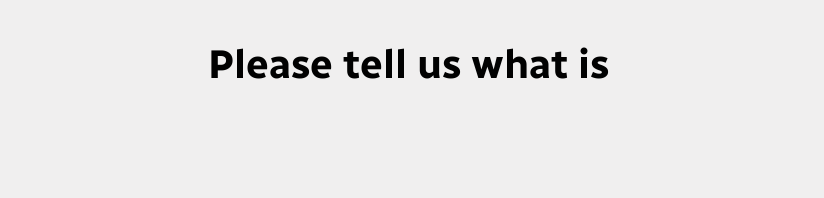Please tell us what is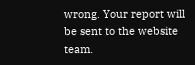wrong. Your report will be sent to the website team.